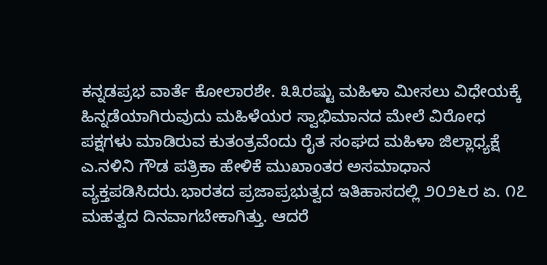ಕನ್ನಡಪ್ರಭ ವಾರ್ತೆ ಕೋಲಾರಶೇ. ೩೩ರಷ್ಟು ಮಹಿಳಾ ಮೀಸಲು ವಿಧೇಯಕ್ಕೆ ಹಿನ್ನಡೆಯಾಗಿರುವುದು ಮಹಿಳೆಯರ ಸ್ವಾಭಿಮಾನದ ಮೇಲೆ ವಿರೋಧ ಪಕ್ಷಗಳು ಮಾಡಿರುವ ಕುತಂತ್ರವೆಂದು ರೈತ ಸಂಘದ ಮಹಿಳಾ ಜಿಲ್ಲಾಧ್ಯಕ್ಷೆ ಎ.ನಳಿನಿ ಗೌಡ ಪತ್ರಿಕಾ ಹೇಳಿಕೆ ಮುಖಾಂತರ ಅಸಮಾಧಾನ ವ್ಯಕ್ತಪಡಿಸಿದರು.ಭಾರತದ ಪ್ರಜಾಪ್ರಭುತ್ವದ ಇತಿಹಾಸದಲ್ಲಿ ೨೦೨೬ರ ಏ. ೧೭ ಮಹತ್ವದ ದಿನವಾಗಬೇಕಾಗಿತ್ತು. ಆದರೆ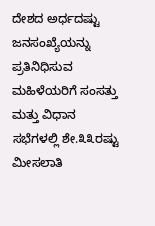ದೇಶದ ಅರ್ಧದಷ್ಟು ಜನಸಂಖ್ಯೆಯನ್ನು ಪ್ರತಿನಿಧಿಸುವ ಮಹಿಳೆಯರಿಗೆ ಸಂಸತ್ತು ಮತ್ತು ವಿಧಾನ ಸಭೆಗಳಲ್ಲಿ ಶೇ.೩೩ರಷ್ಟು ಮೀಸಲಾತಿ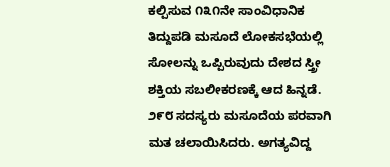ಕಲ್ಪಿಸುವ ೧೩೧ನೇ ಸಾಂವಿಧಾನಿಕ ತಿದ್ದುಪಡಿ ಮಸೂದೆ ಲೋಕಸಭೆಯಲ್ಲಿ ಸೋಲನ್ನು ಒಪ್ಪಿರುವುದು ದೇಶದ ಸ್ತ್ರೀ ಶಕ್ತಿಯ ಸಬಲೀಕರಣಕ್ಕೆ ಆದ ಹಿನ್ನಡೆ. ೨೯೮ ಸದಸ್ಯರು ಮಸೂದೆಯ ಪರವಾಗಿ ಮತ ಚಲಾಯಿಸಿದರು. ಅಗತ್ಯವಿದ್ದ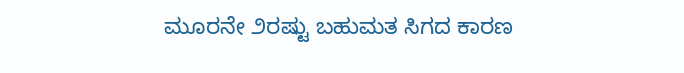ಮೂರನೇ ೨ರಷ್ಟು ಬಹುಮತ ಸಿಗದ ಕಾರಣ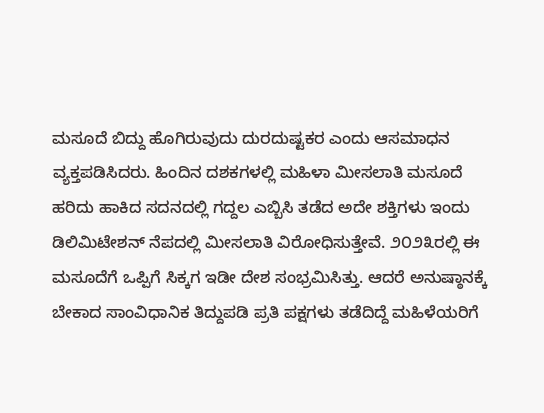ಮಸೂದೆ ಬಿದ್ದು ಹೊಗಿರುವುದು ದುರದುಷ್ಟಕರ ಎಂದು ಆಸಮಾಧನ ವ್ಯಕ್ತಪಡಿಸಿದರು. ಹಿಂದಿನ ದಶಕಗಳಲ್ಲಿ ಮಹಿಳಾ ಮೀಸಲಾತಿ ಮಸೂದೆ ಹರಿದು ಹಾಕಿದ ಸದನದಲ್ಲಿ ಗದ್ದಲ ಎಬ್ಬಿಸಿ ತಡೆದ ಅದೇ ಶಕ್ತಿಗಳು ಇಂದು ಡಿಲಿಮಿಟೇಶನ್ ನೆಪದಲ್ಲಿ ಮೀಸಲಾತಿ ವಿರೋಧಿಸುತ್ತೇವೆ. ೨೦೨೩ರಲ್ಲಿ ಈ ಮಸೂದೆಗೆ ಒಪ್ಪಿಗೆ ಸಿಕ್ಕಗ ಇಡೀ ದೇಶ ಸಂಭ್ರಮಿಸಿತ್ತು. ಆದರೆ ಅನುಷ್ಠಾನಕ್ಕೆ ಬೇಕಾದ ಸಾಂವಿಧಾನಿಕ ತಿದ್ದುಪಡಿ ಪ್ರತಿ ಪಕ್ಷಗಳು ತಡೆದಿದ್ದೆ ಮಹಿಳೆಯರಿಗೆ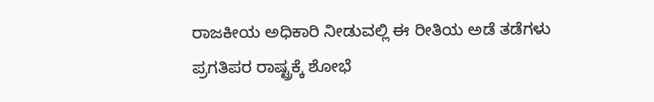ರಾಜಕೀಯ ಅಧಿಕಾರಿ ನೀಡುವಲ್ಲಿ ಈ ರೀತಿಯ ಅಡೆ ತಡೆಗಳು ಪ್ರಗತಿಪರ ರಾಷ್ಟ್ರಕ್ಕೆ ಶೋಭೆ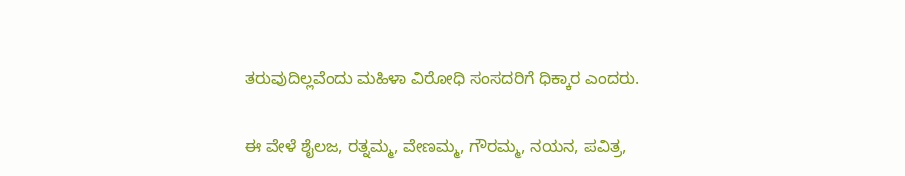ತರುವುದಿಲ್ಲವೆಂದು ಮಹಿಳಾ ವಿರೋಧಿ ಸಂಸದರಿಗೆ ಧಿಕ್ಕಾರ ಎಂದರು.

ಈ ವೇಳೆ ಶೈಲಜ, ರತ್ನಮ್ಮ, ವೇಣಮ್ಮ, ಗೌರಮ್ಮ, ನಯನ, ಪವಿತ್ರ,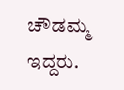ಚೌಡಮ್ಮ ಇದ್ದರು.